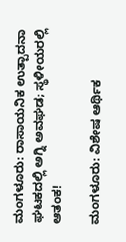ಮಂಗಳೂರು: ರಾಸಾಯನಿಕ ಉತ್ಪಾದನಾ ಘಟಕದಲ್ಲಿ ಅಗ್ನಿ ಅವಘಡ; ಸ್ಥಳೀಯರಲ್ಲಿ ಆತಂಕ!

ಮಂಗಳೂರು: ವಿಶೇಷ ಆರ್ಥಿಕ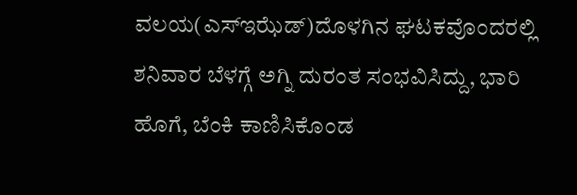ವಲಯ(ಎಸ್‌ಇಝೆಡ್‌)ದೊಳಗಿನ ಘಟಕವೊಂದರಲ್ಲಿ ಶನಿವಾರ ಬೆಳಗ್ಗೆ ಅಗ್ನಿ ದುರಂತ ಸಂಭವಿಸಿದ್ದು, ಭಾರಿ ಹೊಗೆ, ಬೆಂಕಿ ಕಾಣಿಸಿಕೊಂಡ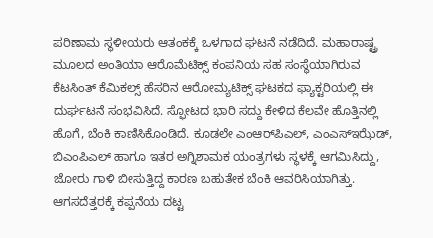ಪರಿಣಾಮ ಸ್ಥಳೀಯರು ಆತಂಕಕ್ಕೆ ಒಳಗಾದ ಘಟನೆ ನಡೆದಿದೆ. ಮಹಾರಾಷ್ಟ್ರ ಮೂಲದ ಅಂತಿಯಾ ಆರೊಮೆಟಿಕ್ಸ್‌ ಕಂಪನಿಯ ಸಹ ಸಂಸ್ಥೆಯಾಗಿರುವ ಕೆಟಸಿಂತ್‌ ಕೆಮಿಕಲ್ಸ್‌ ಹೆಸರಿನ ಆರೋಮ್ಯಟಿಕ್ಸ್‌ ಘಟಕದ ಫ್ಯಾಕ್ಟರಿಯಲ್ಲಿ ಈ ದುರ್ಘಟನೆ ಸಂಭವಿಸಿದೆ. ಸ್ಫೋಟದ ಭಾರಿ ಸದ್ದು ಕೇಳಿದ ಕೆಲವೇ ಹೊತ್ತಿನಲ್ಲಿ ಹೊಗೆ, ಬೆಂಕಿ ಕಾಣಿಸಿಕೊಂಡಿದೆ. ಕೂಡಲೇ ಎಂಆರ್‌ಪಿಎಲ್‌, ಎಂಎಸ್‌ಇಝೆಡ್‌, ಬಿಎಂಪಿಎಲ್‌ ಹಾಗೂ ಇತರ ಅಗ್ನಿಶಾಮಕ ಯಂತ್ರಗಳು ಸ್ಥಳಕ್ಕೆ ಆಗಮಿಸಿದ್ದು, ಜೋರು ಗಾಳಿ ಬೀಸುತ್ತಿದ್ದ ಕಾರಣ ಬಹುತೇಕ ಬೆಂಕಿ ಆವರಿಸಿಯಾಗಿತ್ತು. ಆಗಸದೆತ್ತರಕ್ಕೆ ಕಪ್ಪನೆಯ ದಟ್ಟ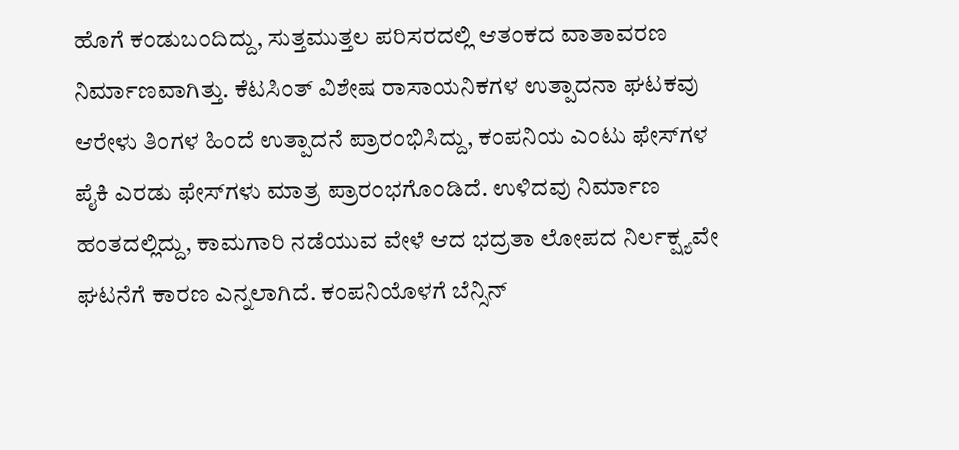ಹೊಗೆ ಕಂಡುಬಂದಿದ್ದು, ಸುತ್ತಮುತ್ತಲ ಪರಿಸರದಲ್ಲಿ ಆತಂಕದ ವಾತಾವರಣ ನಿರ್ಮಾಣವಾಗಿತ್ತು. ಕೆಟಸಿಂತ್‌ ವಿಶೇಷ ರಾಸಾಯನಿಕಗಳ ಉತ್ಪಾದನಾ ಘಟಕವು ಆರೇಳು ತಿಂಗಳ ಹಿಂದೆ ಉತ್ಪಾದನೆ ಪ್ರಾರಂಭಿಸಿದ್ದು, ಕಂಪನಿಯ ಎಂಟು ಫೇಸ್‌ಗಳ ಪೈಕಿ ಎರಡು ಫೇಸ್‌ಗಳು ಮಾತ್ರ ಪ್ರಾರಂಭಗೊಂಡಿದೆ. ಉಳಿದವು ನಿರ್ಮಾಣ ಹಂತದಲ್ಲಿದ್ದು, ಕಾಮಗಾರಿ ನಡೆಯುವ ವೇಳೆ ಆದ ಭದ್ರತಾ ಲೋಪದ ನಿರ್ಲಕ್ಷ್ಯವೇ ಘಟನೆಗೆ ಕಾರಣ ಎನ್ನಲಾಗಿದೆ. ಕಂಪನಿಯೊಳಗೆ ಬೆನ್ಸಿನ್‌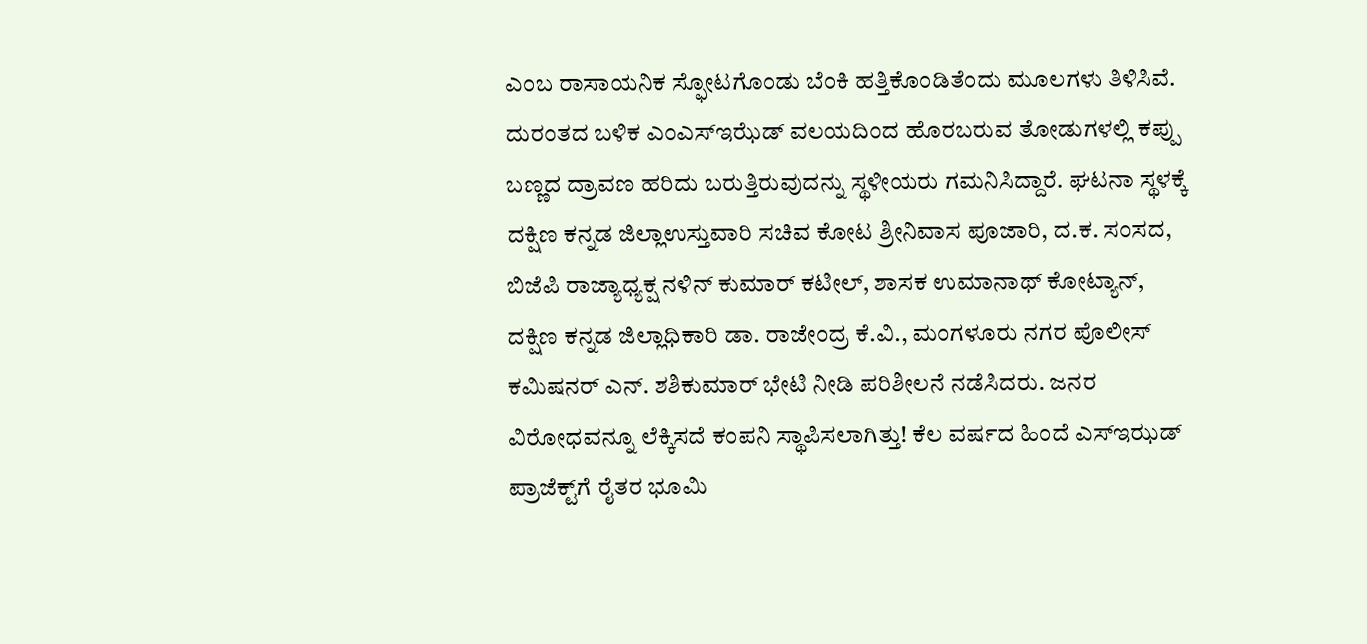ಎಂಬ ರಾಸಾಯನಿಕ ಸ್ಫೋಟಗೊಂಡು ಬೆಂಕಿ ಹತ್ತಿಕೊಂಡಿತೆಂದು ಮೂಲಗಳು ತಿಳಿಸಿವೆ. ದುರಂತದ ಬಳಿಕ ಎಂಎಸ್‌ಇಝೆಡ್‌ ವಲಯದಿಂದ ಹೊರಬರುವ ತೋಡುಗಳಲ್ಲಿ ಕಪ್ಪು ಬಣ್ಣದ ದ್ರಾವಣ ಹರಿದು ಬರುತ್ತಿರುವುದನ್ನು ಸ್ಥಳೀಯರು ಗಮನಿಸಿದ್ದಾರೆ. ಘಟನಾ ಸ್ಥಳಕ್ಕೆ ದಕ್ಷಿಣ ಕನ್ನಡ ಜಿಲ್ಲಾಉಸ್ತುವಾರಿ ಸಚಿವ ಕೋಟ ಶ್ರೀನಿವಾಸ ಪೂಜಾರಿ, ದ.ಕ. ಸಂಸದ, ಬಿಜೆಪಿ ರಾಜ್ಯಾಧ್ಯಕ್ಷ ನಳಿನ್‌ ಕುಮಾರ್‌ ಕಟೀಲ್‌, ಶಾಸಕ ಉಮಾನಾಥ್‌ ಕೋಟ್ಯಾನ್‌, ದಕ್ಷಿಣ ಕನ್ನಡ ಜಿಲ್ಲಾಧಿಕಾರಿ ಡಾ. ರಾಜೇಂದ್ರ ಕೆ.ವಿ., ಮಂಗಳೂರು ನಗರ ಪೊಲೀಸ್‌ ಕಮಿಷನರ್‌ ಎನ್‌. ಶಶಿಕುಮಾರ್‌ ಭೇಟಿ ನೀಡಿ ಪರಿಶೀಲನೆ ನಡೆಸಿದರು. ಜನರ ವಿರೋಧವನ್ನೂ ಲೆಕ್ಕಿಸದೆ ಕಂಪನಿ ಸ್ಥಾಪಿಸಲಾಗಿತ್ತು! ಕೆಲ ವರ್ಷದ ಹಿಂದೆ ಎಸ್ಇಝಡ್ ಪ್ರಾಜೆಕ್ಟ್‌ಗೆ ರೈತರ ಭೂಮಿ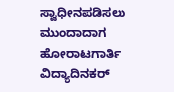ಸ್ವಾಧೀನಪಡಿಸಲು ಮುಂದಾದಾಗ ಹೋರಾಟಗಾರ್ತಿ ವಿದ್ಯಾದಿನಕರ್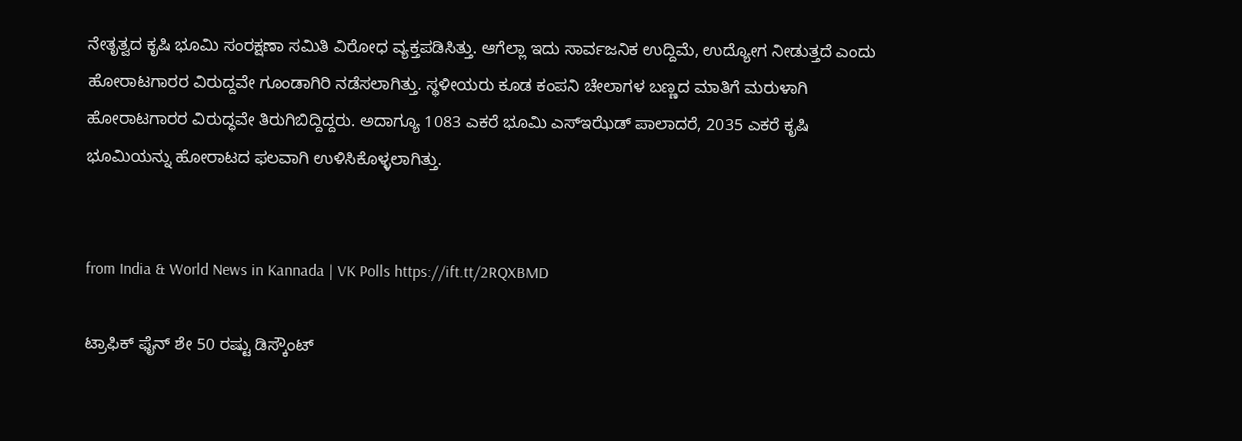ನೇತೃತ್ವದ ಕೃಷಿ ಭೂಮಿ ಸಂರಕ್ಷಣಾ ಸಮಿತಿ ವಿರೋಧ ವ್ಯಕ್ತಪಡಿಸಿತ್ತು. ಆಗೆಲ್ಲಾ ಇದು ಸಾರ್ವಜನಿಕ ಉದ್ದಿಮೆ, ಉದ್ಯೋಗ ನೀಡುತ್ತದೆ ಎಂದು ಹೋರಾಟಗಾರರ ವಿರುದ್ದವೇ ಗೂಂಡಾಗಿರಿ ನಡೆಸಲಾಗಿತ್ತು. ಸ್ಥಳೀಯರು ಕೂಡ ಕಂಪನಿ ಚೇಲಾಗಳ ಬಣ್ಣದ ಮಾತಿಗೆ ಮರುಳಾಗಿ ಹೋರಾಟಗಾರರ ವಿರುದ್ಧವೇ ತಿರುಗಿಬಿದ್ದಿದ್ದರು. ಅದಾಗ್ಯೂ 1083 ಎಕರೆ ಭೂಮಿ ಎಸ್ಇಝೆಡ್ ಪಾಲಾದರೆ, 2035 ಎಕರೆ ಕೃಷಿ ಭೂಮಿಯನ್ನು ಹೋರಾಟದ ಫಲವಾಗಿ ಉಳಿಸಿಕೊಳ್ಳಲಾಗಿತ್ತು.


from India & World News in Kannada | VK Polls https://ift.tt/2RQXBMD

ಟ್ರಾಫಿಕ್‌ ಫೈನ್‌ ಶೇ 50 ರಷ್ಟು ಡಿಸ್ಕೌಂಟ್‌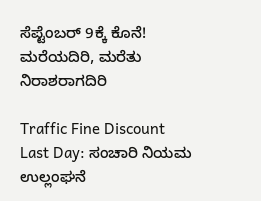ಸೆಪ್ಟೆಂಬರ್‌ 9ಕ್ಕೆ ಕೊನೆ! ಮರೆಯದಿರಿ, ಮರೆತು ನಿರಾಶರಾಗದಿರಿ

Traffic Fine Discount Last Day: ಸಂಚಾರಿ ನಿಯಮ ಉಲ್ಲಂಘನೆ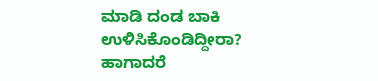ಮಾಡಿ ದಂಡ ಬಾಕಿ ಉಳಿಸಿಕೊಂಡಿದ್ದೀರಾ? ಹಾಗಾದರೆ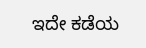ಇದೇ ಕಡೆಯ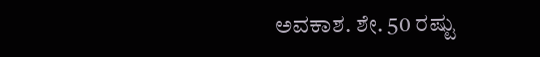ಅವಕಾಶ. ಶೇ. 50 ರಷ್ಟು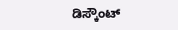ಡಿಸ್ಕೌಂಟ್‌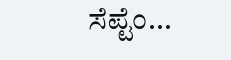ಸೆಪ್ಟೆಂ...